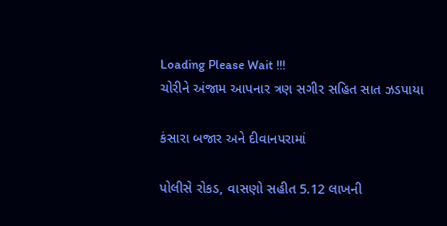Loading Please Wait !!!
ચોરીને અંજામ આપનાર ત્રણ સગીર સહિત સાત ઝડપાયા

કંસારા બજાર અને દીવાનપરામાં

પોલીસે રોકડ, વાસણો સહીત 5.12 લાખની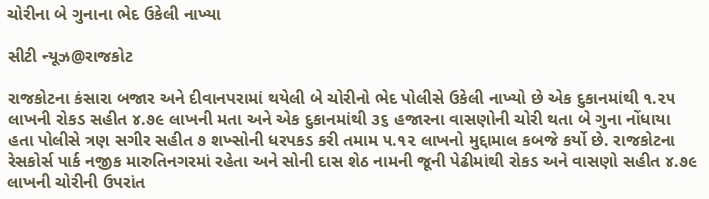ચોરીના બે ગુનાના ભેદ ઉકેલી નાખ્યા

સીટી ન્યૂઝ@રાજકોટ

રાજકોટના કંસારા બજાર અને દીવાનપરામાં થયેલી બે ચોરીનો ભેદ પોલીસે ઉકેલી નાખ્યો છે એક દુકાનમાંથી ૧.૨૫ લાખની રોકડ સહીત ૪.૭૯ લાખની મતા અને એક દુકાનમાંથી ૩૬ હજારના વાસણોની ચોરી થતા બે ગુના નોંધાયા હતા પોલીસે ત્રણ સગીર સહીત ૭ શખ્સોની ધરપકડ કરી તમામ ૫.૧૨ લાખનો મુદ્દામાલ કબજે કર્યો છે. રાજકોટના રેસકોર્સ પાર્ક નજીક મારુતિનગરમાં રહેતા અને સોની દાસ શેઠ નામની જૂની પેઢીમાંથી રોકડ અને વાસણો સહીત ૪.૭૯ લાખની ચોરીની ઉપરાંત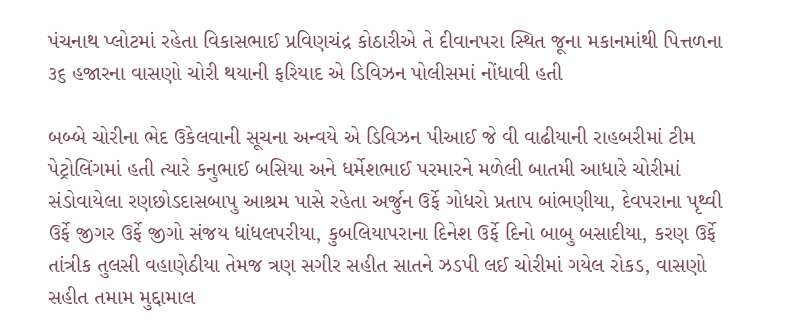પંચનાથ પ્લોટમાં રહેતા વિકાસભાઈ પ્રવિણચંદ્ર કોઠારીએ તે દીવાનપરા સ્થિત જૂના મકાનમાંથી પિત્તળના ૩૬ હજારના વાસણો ચોરી થયાની ફરિયાદ એ ડિવિઝન પોલીસમાં નોંધાવી હતી

બબ્બે ચોરીના ભેદ ઉકેલવાની સૂચના અન્વયે એ ડિવિઝન પીઆઈ જે વી વાઢીયાની રાહબરીમાં ટીમ પેટ્રોલિંગમાં હતી ત્યારે કનુભાઈ બસિયા અને ધર્મેશભાઈ પરમારને મળેલી બાતમી આધારે ચોરીમાં સંડોવાયેલા રણછોડદાસબાપુ આશ્રમ પાસે રહેતા અર્જુન ઉર્ફે ગોધરો પ્રતાપ બાંભણીયા, દેવપરાના પૃથ્વી ઉર્ફે જીગર ઉર્ફે જીગો સંજય ધાંધલપરીયા, કુબલિયાપરાના દિનેશ ઉર્ફે દિનો બાબુ બસાદીયા, કરણ ઉર્ફે તાંત્રીક તુલસી વહાણેઠીયા તેમજ ત્રણ સગીર સહીત સાતને ઝડપી લઈ ચોરીમાં ગયેલ રોકડ, વાસણો સહીત તમામ મુદ્દામાલ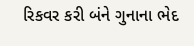રિકવર કરી બંને ગુનાના ભેદ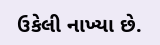ઉકેલી નાખ્યા છે.